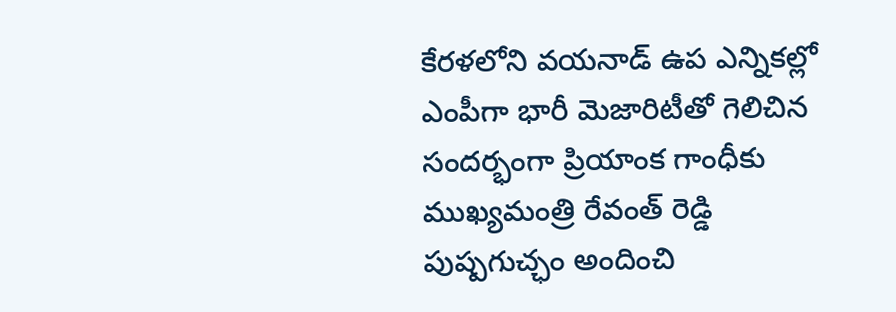కేరళలోని వయనాడ్ ఉప ఎన్నికల్లో ఎంపీగా భారీ మెజారిటీతో గెలిచిన సందర్భంగా ప్రియాంక గాంధీకు ముఖ్యమంత్రి రేవంత్ రెడ్డి పుష్పగుచ్ఛం అందించి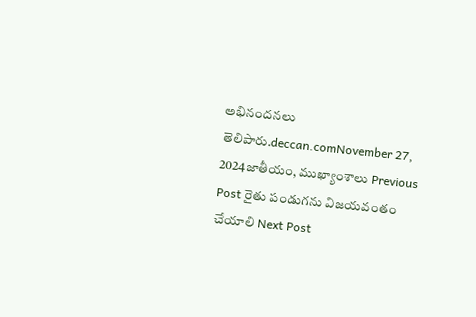అభినందనలు తెలిపారు.deccan.comNovember 27, 2024జాతీయం, ముఖ్యాంశాలు Previous Post రైతు పండుగను విజయవంతం చేయాలి Next Post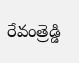రేవంత్రెడ్డి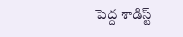పెద్ద శాడిస్ట్